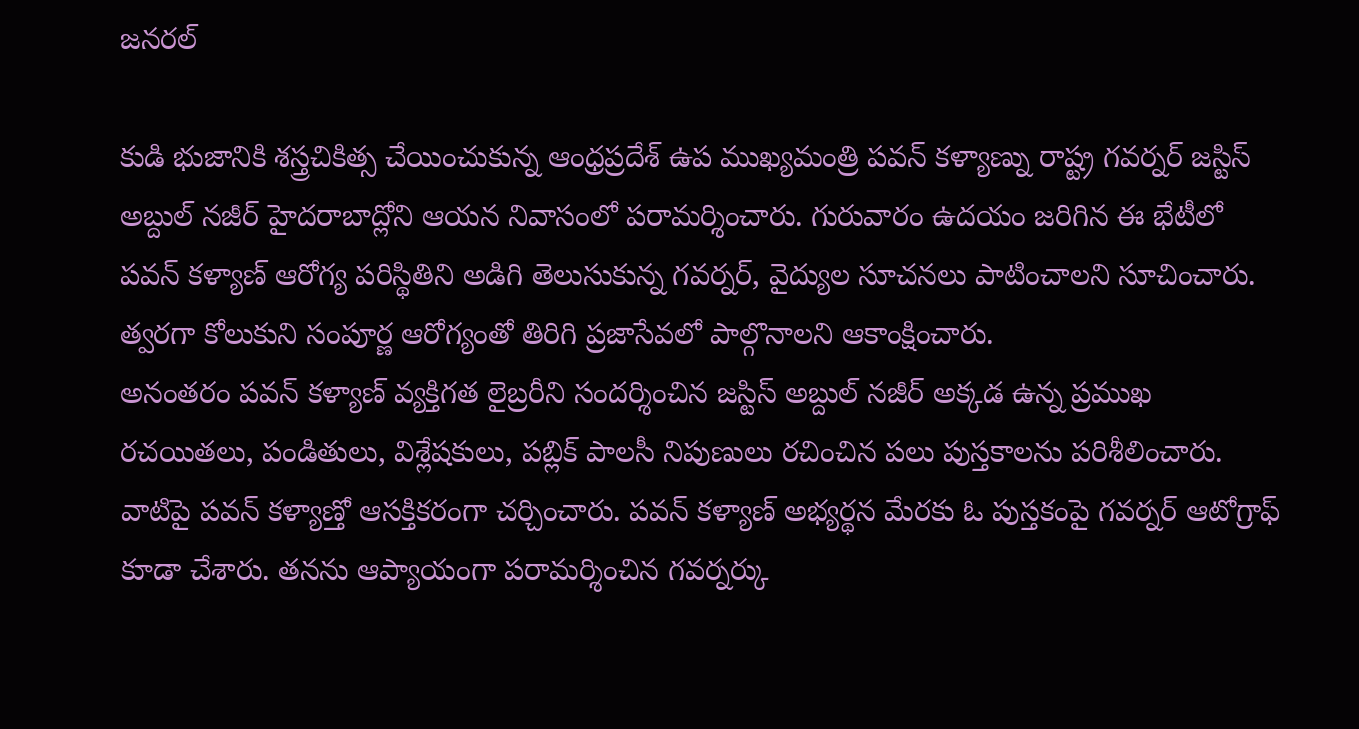జనరల్

కుడి భుజానికి శస్త్రచికిత్స చేయించుకున్న ఆంధ్రప్రదేశ్ ఉప ముఖ్యమంత్రి పవన్ కళ్యాణ్ను రాష్ట్ర గవర్నర్ జస్టిస్ అబ్దుల్ నజీర్ హైదరాబాద్లోని ఆయన నివాసంలో పరామర్శించారు. గురువారం ఉదయం జరిగిన ఈ భేటీలో పవన్ కళ్యాణ్ ఆరోగ్య పరిస్థితిని అడిగి తెలుసుకున్న గవర్నర్, వైద్యుల సూచనలు పాటించాలని సూచించారు. త్వరగా కోలుకుని సంపూర్ణ ఆరోగ్యంతో తిరిగి ప్రజాసేవలో పాల్గొనాలని ఆకాంక్షించారు.
అనంతరం పవన్ కళ్యాణ్ వ్యక్తిగత లైబ్రరీని సందర్శించిన జస్టిస్ అబ్దుల్ నజీర్ అక్కడ ఉన్న ప్రముఖ రచయితలు, పండితులు, విశ్లేషకులు, పబ్లిక్ పాలసీ నిపుణులు రచించిన పలు పుస్తకాలను పరిశీలించారు. వాటిపై పవన్ కళ్యాణ్తో ఆసక్తికరంగా చర్చించారు. పవన్ కళ్యాణ్ అభ్యర్థన మేరకు ఓ పుస్తకంపై గవర్నర్ ఆటోగ్రాఫ్ కూడా చేశారు. తనను ఆప్యాయంగా పరామర్శించిన గవర్నర్కు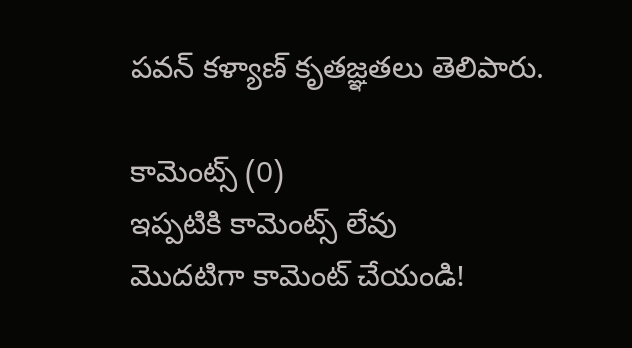పవన్ కళ్యాణ్ కృతజ్ఞతలు తెలిపారు.

కామెంట్స్ (0)
ఇప్పటికి కామెంట్స్ లేవు
మొదటిగా కామెంట్ చేయండి!